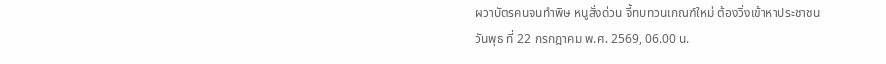ผวาบัตรคนจนทำพิษ หนูสั่งด่วน จี้ทบทวนเกณฑ์ใหม่ ต้องวิ่งเข้าหาประชาชน
วันพุธ ที่ 22 กรกฎาคม พ.ศ. 2569, 06.00 น.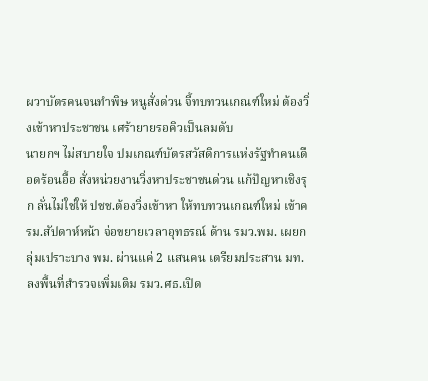ผวาบัตรคนจนทำพิษ หนูสั่งด่วน จี้ทบทวนเกณฑ์ใหม่ ต้องวิ่งเข้าหาประชาชน เศร้ายายรอคิวเป็นลมดับ
นายกฯ ไม่สบายใจ ปมเกณฑ์บัตรสวัสดิการแห่งรัฐทำคนเดือดร้อนอื้อ สั่งหน่วยงานวิ่งหาประชาชนด่วน แก้ปัญหาเชิงรุก ลั่นไม่ใช่ให้ ปชช.ต้องวิ่งเข้าหา ให้ทบทวนเกณฑ์ใหม่ เข้าครม.สัปดาห์หน้า จ่อขยายเวลาอุทธรณ์ ด้าน รมว.พม. เผยกลุ่มเปราะบาง พม. ผ่านแค่ 2 แสนคน เตรียมประสาน มท. ลงพื้นที่สำรวจเพิ่มเติม รมว.ศธ.เปิด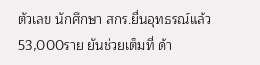ตัวเลข นักศึกษา สกร.ยื่นอุทธรณ์แล้ว 53,000ราย ยันช่วยเต็มที่ ด้า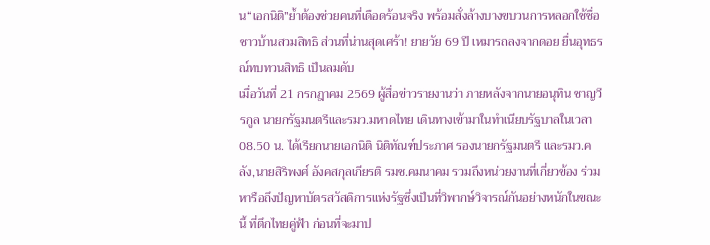น“เอกนิติ”ย้ำต้องช่วยคนที่เดือดร้อนจริง พร้อมสั่งล้างบางขบวนการหลอกใช้ชื่อชาวบ้านสวมสิทธิ ส่วนที่น่านสุดเศร้า! ยายวัย 69 ปี เหมารถลงจากดอย ยื่นอุทธรณ์ทบทวนสิทธิ เป็นลมดับ
เมื่อวันที่ 21 กรกฎาคม 2569 ผู้สื่อข่าวรายงานว่า ภายหลังจากนายอนุทิน ชาญวีรกูล นายกรัฐมนตรีและรมว.มหาดไทย เดินทางเข้ามาในทำเนียบรัฐบาลในเวลา 08.50 น. ได้เรียกนายเอกนิติ นิติทัณฑ์ประภาศ รองนายกรัฐมนตรี และรมว.คลัง,นายสิริพงศ์ อังคสกุลเกียรติ รมช.คมนาคม รวมถึงหน่วยงานที่เกี่ยวข้อง ร่วมหารือถึงปัญหาบัตรสวัสดิการแห่งรัฐซึ่งเป็นที่วิพากษ์วิจารณ์กันอย่างหนักในขณะนี้ ที่ตึกไทยคู่ฟ้า ก่อนที่จะมาป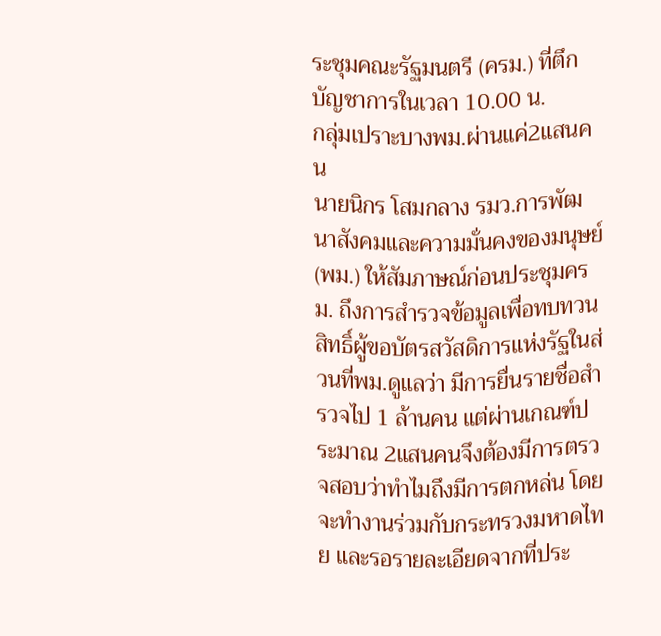ระชุมคณะรัฐมนตรี (ครม.) ที่ตึกบัญชาการในเวลา 10.00 น.
กลุ่มเปราะบางพม.ผ่านแค่2แสนคน
นายนิกร โสมกลาง รมว.การพัฒนาสังคมและความมั่นคงของมนุษย์ (พม.) ให้สัมภาษณ์ก่อนประชุมครม. ถึงการสำรวจข้อมูลเพื่อทบทวนสิทธิ์ผู้ขอบัตรสวัสดิการแห่งรัฐในส่วนที่พม.ดูแลว่า มีการยื่นรายชื่อสำรวจไป 1 ล้านคน แต่ผ่านเกณฑ์ประมาณ 2แสนคนจึงต้องมีการตรวจสอบว่าทำไมถึงมีการตกหล่น โดยจะทำงานร่วมกับกระทรวงมหาดไทย และรอรายละเอียดจากที่ประ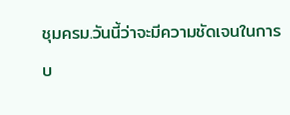ชุมครม.วันนี้ว่าจะมีความชัดเจนในการบ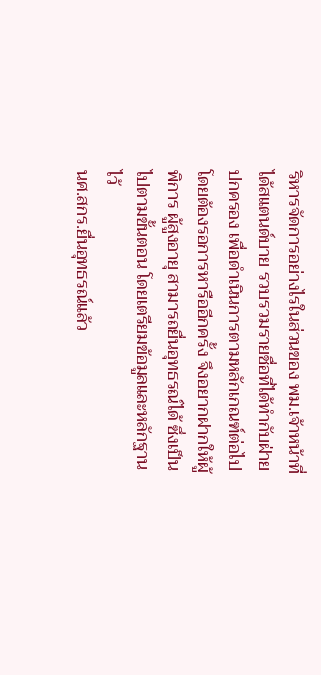ริหารจัดการอย่างไรในส่วนของ พม.เจ้าหน้าที่ได้สแตนด์บาย รวบรวมรายชื่อที่ได้ทำกับฝ่ายปกครอง เพื่อดำเนินการตามหลักเกณฑ์ต่อไป โดยต้องรอการหารืออีกครั้ง จึงอยากฝากให้ผู้พิการ ผู้สูงอายุ สามารถยื่นอุทธรณ์ได้ ซึ่งเป็นไปตามขั้นตอน โดยเตรียมข้อมูลและหลักฐานไว้
นศ.สกร.ยื่นอุทธรณ์แล้ว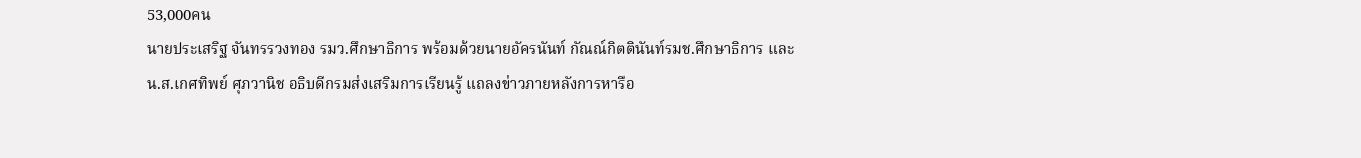53,000คน
นายประเสริฐ จันทรรวงทอง รมว.ศึกษาธิการ พร้อมด้วยนายอัครนันท์ กัณณ์กิตตินันท์รมช.ศึกษาธิการ และ น.ส.เกศทิพย์ ศุภวานิช อธิบดีกรมส่งเสริมการเรียนรู้ แถลงข่าวภายหลังการหารือ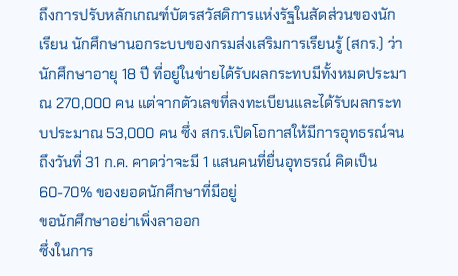ถึงการปรับหลักเกณฑ์บัตรสวัสดิการแห่งรัฐในสัดส่วนของนักเรียน นักศึกษานอกระบบของกรมส่งเสริมการเรียนรู้ (สกร.) ว่านักศึกษาอายุ 18 ปี ที่อยู่ในข่ายได้รับผลกระทบมีทั้งหมดประมาณ 270,000 คน แต่จากตัวเลขที่ลงทะเบียนและได้รับผลกระทบประมาณ 53,000 คน ซึ่ง สกร.เปิดโอกาสให้มีการอุทธรณ์จนถึงวันที่ 31 ก.ค. คาดว่าจะมี 1 แสนคนที่ยื่นอุทธรณ์ คิดเป็น 60-70% ของยอดนักศึกษาที่มีอยู่
ขอนักศึกษาอย่าเพิ่งลาออก
ซึ่งในการ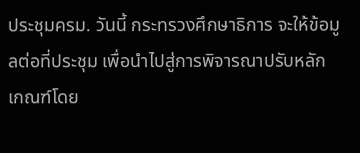ประชุมครม. วันนี้ กระทรวงศึกษาธิการ จะให้ข้อมูลต่อที่ประชุม เพื่อนำไปสู่การพิจารณาปรับหลักเกณฑ์โดย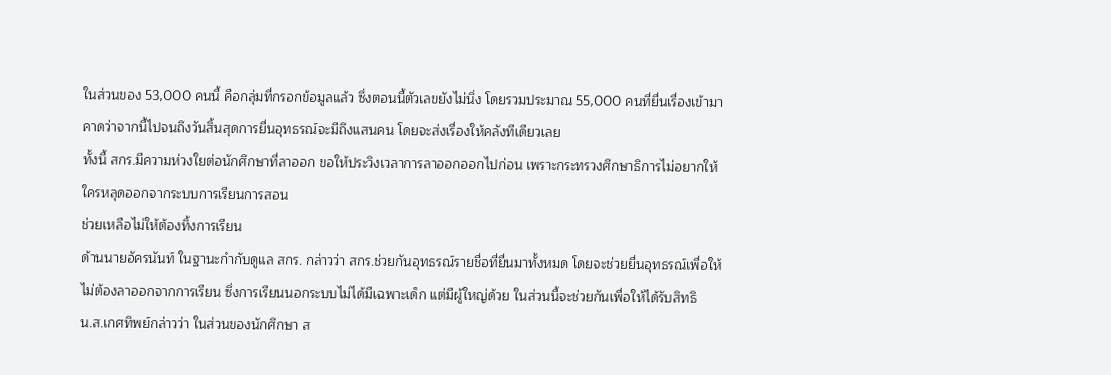ในส่วนของ 53,000 คนนี้ คือกลุ่มที่กรอกข้อมูลแล้ว ซึ่งตอนนี้ตัวเลขยังไม่นิ่ง โดยรวมประมาณ 55,000 คนที่ยื่นเรื่องเข้ามา คาดว่าจากนี้ไปจนถึงวันสิ้นสุดการยื่นอุทธรณ์จะมีถึงแสนคน โดยจะส่งเรื่องให้คลังทีเดียวเลย
ทั้งนี้ สกร.มีความห่วงใยต่อนักศึกษาที่ลาออก ขอให้ประวิงเวลาการลาออกออกไปก่อน เพราะกระทรวงศึกษาธิการไม่อยากให้ใครหลุดออกจากระบบการเรียนการสอน
ช่วยเหลือไม่ให้ต้องทิ้งการเรียน
ด้านนายอัครนันท์ ในฐานะกำกับดูแล สกร. กล่าวว่า สกร.ช่วยกันอุทธรณ์รายชื่อที่ยื่นมาทั้งหมด โดยจะช่วยยื่นอุทธรณ์เพื่อให้ไม่ต้องลาออกจากการเรียน ซึ่งการเรียนนอกระบบไม่ได้มีเฉพาะเด็ก แต่มีผู้ใหญ่ด้วย ในส่วนนี้จะช่วยกันเพื่อให้ได้รับสิทธิ
น.ส.เกศทิพย์กล่าวว่า ในส่วนของนักศึกษา ส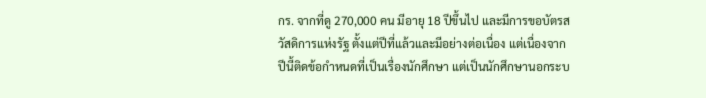กร. จากที่ดู 270,000 คน มีอายุ 18 ปีขึ้นไป และมีการขอบัตรสวัสดิการแห่งรัฐ ตั้งแต่ปีที่แล้วและมีอย่างต่อเนื่อง แต่เนื่องจากปีนี้ติดข้อกำหนดที่เป็นเรื่องนักศึกษา แต่เป็นนักศึกษานอกระบ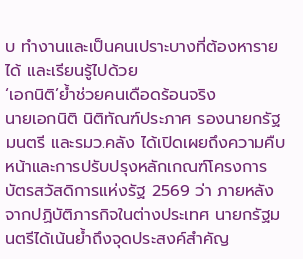บ ทำงานและเป็นคนเปราะบางที่ต้องหารายได้ และเรียนรู้ไปด้วย
‘เอกนิติ’ย้ำช่วยคนเดือดร้อนจริง
นายเอกนิติ นิติทัณฑ์ประภาศ รองนายกรัฐมนตรี และรมว.คลัง ได้เปิดเผยถึงความคืบหน้าและการปรับปรุงหลักเกณฑ์โครงการบัตรสวัสดิการแห่งรัฐ 2569 ว่า ภายหลังจากปฏิบัติภารกิจในต่างประเทศ นายกรัฐมนตรีได้เน้นย้ำถึงจุดประสงค์สำคัญ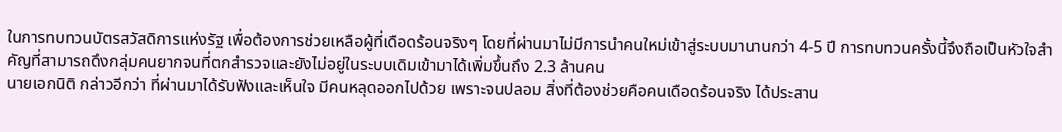ในการทบทวนบัตรสวัสดิการแห่งรัฐ เพื่อต้องการช่วยเหลือผู้ที่เดือดร้อนจริงๆ โดยที่ผ่านมาไม่มีการนำคนใหม่เข้าสู่ระบบมานานกว่า 4-5 ปี การทบทวนครั้งนี้จึงถือเป็นหัวใจสำคัญที่สามารถดึงกลุ่มคนยากจนที่ตกสำรวจและยังไม่อยู่ในระบบเดิมเข้ามาได้เพิ่มขึ้นถึง 2.3 ล้านคน
นายเอกนิติ กล่าวอีกว่า ที่ผ่านมาได้รับฟังและเห็นใจ มีคนหลุดออกไปด้วย เพราะจนปลอม สิ่งที่ต้องช่วยคือคนเดือดร้อนจริง ได้ประสาน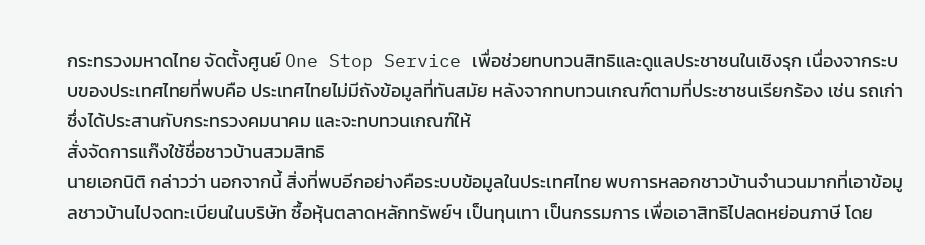กระทรวงมหาดไทย จัดตั้งศูนย์ One Stop Service เพื่อช่วยทบทวนสิทธิและดูแลประชาชนในเชิงรุก เนื่องจากระบบของประเทศไทยที่พบคือ ประเทศไทยไม่มีถังข้อมูลที่ทันสมัย หลังจากทบทวนเกณฑ์ตามที่ประชาชนเรียกร้อง เช่น รถเก่า ซึ่งได้ประสานกับกระทรวงคมนาคม และจะทบทวนเกณฑ์ให้
สั่งจัดการแก๊งใช้ชื่อชาวบ้านสวมสิทธิ
นายเอกนิติ กล่าวว่า นอกจากนี้ สิ่งที่พบอีกอย่างคือระบบข้อมูลในประเทศไทย พบการหลอกชาวบ้านจำนวนมากที่เอาข้อมูลชาวบ้านไปจดทะเบียนในบริษัท ซื้อหุ้นตลาดหลักทรัพย์ฯ เป็นทุนเทา เป็นกรรมการ เพื่อเอาสิทธิไปลดหย่อนภาษี โดย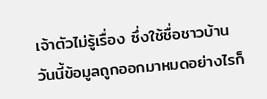เจ้าตัวไม่รู้เรื่อง ซึ่งใช้ชื่อชาวบ้าน วันนี้ข้อมูลถูกออกมาหมดอย่างไรก็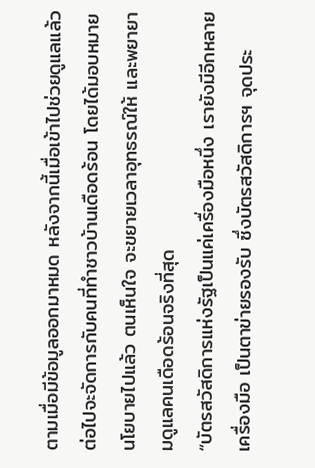ตามเมื่อมีข้อมูลออกมาหมด หลังจากนี้เมื่อเข้าไปช่วยดูแลแล้ว ต่อไปจะจัดการกับคนที่ทำชาวบ้านเดือดร้อน โดยได้มอบหมายนโยบายไปแล้ว ตนเห็นใจ จะขยายเวลาอุทธรณ์ให้ และพยายามดูแลคนเดือดร้อนจริงที่สุด
“บัตรสวัสดิการแห่งรัฐเป็นแค่เครื่องมือหนึ่ง เรายังมีอีกหลายเครื่องมือ เป็นตาข่ายรองรับ ซึ่งบัตรสวัสดิการฯ จุดประ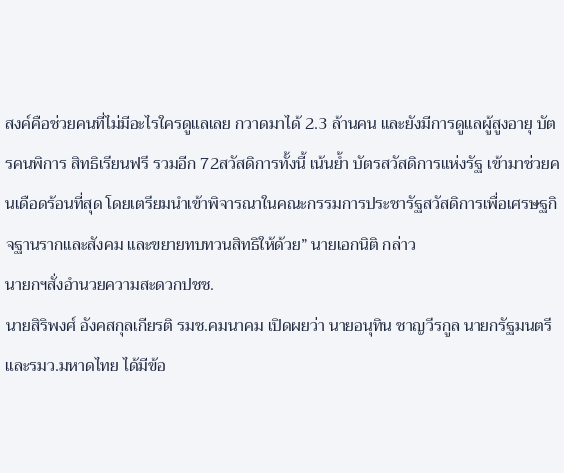สงค์คือช่วยคนที่ไม่มีอะไรใครดูแลเลย กวาดมาได้ 2.3 ล้านคน และยังมีการดูแลผู้สูงอายุ บัตรคนพิการ สิทธิเรียนฟรี รวมอีก 72สวัสดิการทั้งนี้ เน้นย้ำ บัตรสวัสดิการแห่งรัฐ เข้ามาช่วยคนเดือดร้อนที่สุด โดยเตรียมนำเข้าพิจารณาในคณะกรรมการประชารัฐสวัสดิการเพื่อเศรษฐกิจฐานรากและสังคม และขยายทบทวนสิทธิให้ด้วย” นายเอกนิติ กล่าว
นายกฯสั่งอำนวยความสะดวกปชช.
นายสิริพงศ์ อังคสกุลเกียรติ รมช.คมนาคม เปิดผยว่า นายอนุทิน ชาญวีรกูล นายกรัฐมนตรีและรมว.มหาดไทย ได้มีข้อ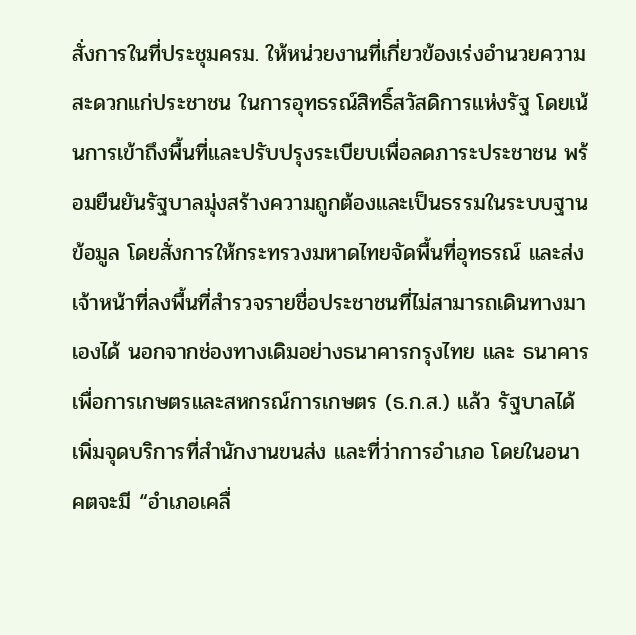สั่งการในที่ประชุมครม. ให้หน่วยงานที่เกี่ยวข้องเร่งอำนวยความสะดวกแก่ประชาชน ในการอุทธรณ์สิทธิ์สวัสดิการแห่งรัฐ โดยเน้นการเข้าถึงพื้นที่และปรับปรุงระเบียบเพื่อลดภาระประชาชน พร้อมยืนยันรัฐบาลมุ่งสร้างความถูกต้องและเป็นธรรมในระบบฐานข้อมูล โดยสั่งการให้กระทรวงมหาดไทยจัดพื้นที่อุทธรณ์ และส่งเจ้าหน้าที่ลงพื้นที่สำรวจรายชื่อประชาชนที่ไม่สามารถเดินทางมาเองได้ นอกจากช่องทางเดิมอย่างธนาคารกรุงไทย และ ธนาคารเพื่อการเกษตรและสหกรณ์การเกษตร (ธ.ก.ส.) แล้ว รัฐบาลได้เพิ่มจุดบริการที่สำนักงานขนส่ง และที่ว่าการอำเภอ โดยในอนาคตจะมี “อำเภอเคลื่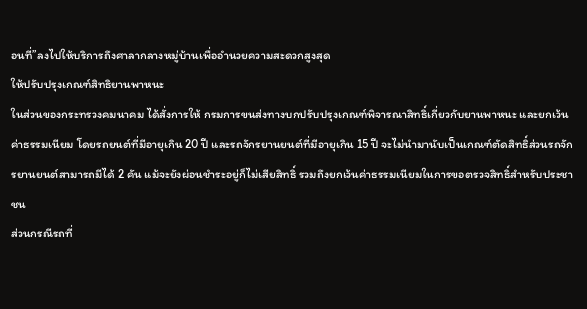อนที่”ลงไปให้บริการถึงศาลากลางหมู่บ้านเพื่ออำนวยความสะดวกสูงสุด
ให้ปรับปรุงเกณฑ์สิทธิยานพาหนะ
ในส่วนของกระทรวงคมนาคม ได้สั่งการให้ กรมการขนส่งทางบกปรับปรุงเกณฑ์พิจารณาสิทธิ์เกี่ยวกับยานพาหนะ และยกเว้นค่าธรรมเนียม โดยรถยนต์ที่มีอายุเกิน 20 ปี และรถจักรยานยนต์ที่มีอายุเกิน 15 ปี จะไม่นำมานับเป็นเกณฑ์ตัดสิทธิ์ส่วนรถจักรยานยนต์สามารถมีได้ 2 คัน แม้จะยังผ่อนชำระอยู่ก็ไม่เสียสิทธิ์ รวมถึงยกเว้นค่าธรรมเนียมในการขอตรวจสิทธิ์สำหรับประชาชน
ส่วนกรณีรถที่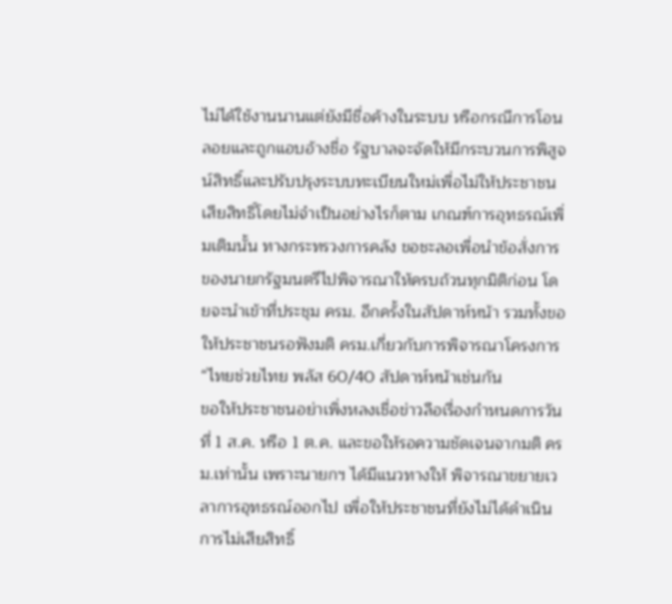ไม่ได้ใช้งานนานแต่ยังมีชื่อค้างในระบบ หรือกรณีการโอนลอยและถูกแอบอ้างชื่อ รัฐบาลจะจัดให้มีกระบวนการพิสูจน์สิทธิ์และปรับปรุงระบบทะเบียนใหม่เพื่อไม่ให้ประชาชนเสียสิทธิ์โดยไม่จำเป็นอย่างไรก็ตาม เกณฑ์การอุทธรณ์เพิ่มเติมนั้น ทางกระทรวงการคลัง ขอชะลอเพื่อนำข้อสั่งการของนายกรัฐมนตรีไปพิจารณาให้ครบถ้วนทุกมิติก่อน โดยจะนำเข้าที่ประชุม ครม. อีกครั้งในสัปดาห์หน้า รวมทั้งขอให้ประชาชนรอฟังมติ ครม.เกี่ยวกับการพิจารณาโครงการ “ไทยช่วยไทย พลัส 60/40 สัปดาห์หน้าเช่นกัน
ขอให้ประชาชนอย่าเพิ่งหลงเชื่อข่าวลือเรื่องกำหนดการวันที่ 1 ส.ค. หรือ 1 ต.ค. และขอให้รอความชัดเจนจากมติ ครม.เท่านั้น เพราะนายกฯ ได้มีแนวทางให้ พิจารณาขยายเวลาการอุทธรณ์ออกไป เพื่อให้ประชาชนที่ยังไม่ได้ดำเนินการไม่เสียสิทธิ์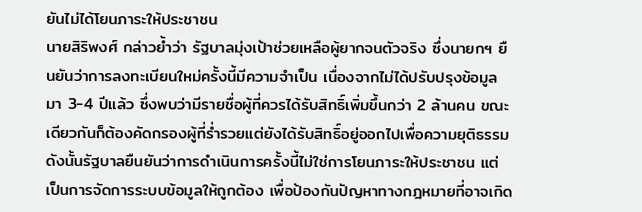ยันไม่ได้โยนภาระให้ประชาชน
นายสิริพงศ์ กล่าวย้ำว่า รัฐบาลมุ่งเป้าช่วยเหลือผู้ยากจนตัวจริง ซึ่งนายกฯ ยืนยันว่าการลงทะเบียนใหม่ครั้งนี้มีความจำเป็น เนื่องจากไม่ได้ปรับปรุงข้อมูลมา 3-4 ปีแล้ว ซึ่งพบว่ามีรายชื่อผู้ที่ควรได้รับสิทธิ์เพิ่มขึ้นกว่า 2 ล้านคน ขณะเดียวกันก็ต้องคัดกรองผู้ที่ร่ำรวยแต่ยังได้รับสิทธิ์อยู่ออกไปเพื่อความยุติธรรมดังนั้นรัฐบาลยืนยันว่าการดำเนินการครั้งนี้ไม่ใช่การโยนภาระให้ประชาชน แต่เป็นการจัดการระบบข้อมูลให้ถูกต้อง เพื่อป้องกันปัญหาทางกฎหมายที่อาจเกิด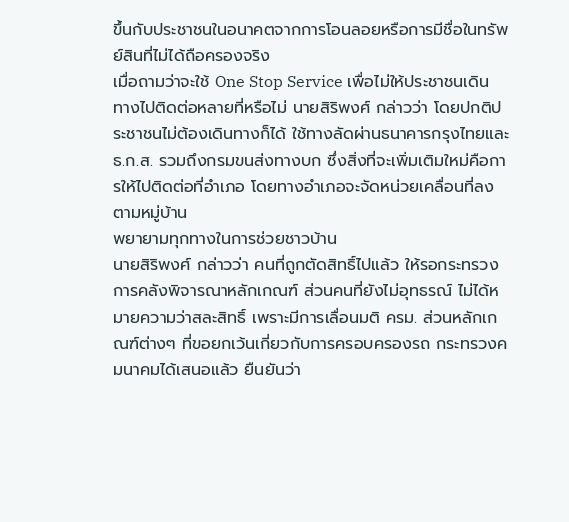ขึ้นกับประชาชนในอนาคตจากการโอนลอยหรือการมีชื่อในทรัพย์สินที่ไม่ได้ถือครองจริง
เมื่อถามว่าจะใช้ One Stop Service เพื่อไม่ให้ประชาชนเดินทางไปติดต่อหลายที่หรือไม่ นายสิริพงศ์ กล่าวว่า โดยปกติประชาชนไม่ต้องเดินทางก็ได้ ใช้ทางลัดผ่านธนาคารกรุงไทยและ ธ.ก.ส. รวมถึงกรมขนส่งทางบก ซึ่งสิ่งที่จะเพิ่มเติมใหม่คือการให้ไปติดต่อที่อำเภอ โดยทางอำเภอจะจัดหน่วยเคลื่อนที่ลงตามหมู่บ้าน
พยายามทุกทางในการช่วยชาวบ้าน
นายสิริพงศ์ กล่าวว่า คนที่ถูกตัดสิทธิ์ไปแล้ว ให้รอกระทรวงการคลังพิจารณาหลักเกณฑ์ ส่วนคนที่ยังไม่อุทธรณ์ ไม่ได้หมายความว่าสละสิทธิ์ เพราะมีการเลื่อนมติ ครม. ส่วนหลักเกณฑ์ต่างๆ ที่ขอยกเว้นเกี่ยวกับการครอบครองรถ กระทรวงคมนาคมได้เสนอแล้ว ยืนยันว่า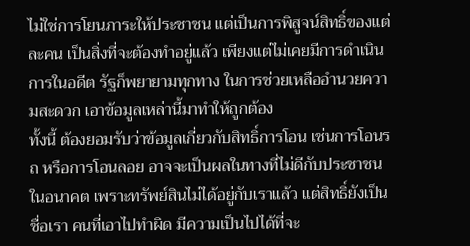ไม่ใช่การโยนภาระให้ประชาชน แต่เป็นการพิสูจน์สิทธิ์ของแต่ละคน เป็นสิ่งที่จะต้องทำอยู่แล้ว เพียงแต่ไม่เคยมีการดำเนินการในอดีต รัฐก็พยายามทุกทาง ในการช่วยเหลืออำนวยความสะดวก เอาข้อมูลเหล่านี้มาทำให้ถูกต้อง
ทั้งนี้ ต้องยอมรับว่าข้อมูลเกี่ยวกับสิทธิ์การโอน เช่นการโอนรถ หรือการโอนลอย อาจจะเป็นผลในทางที่ไม่ดีกับประชาชนในอนาคต เพราะทรัพย์สินไม่ได้อยู่กับเราแล้ว แต่สิทธิ์ยังเป็นชื่อเรา คนที่เอาไปทำผิด มีความเป็นไปได้ที่จะ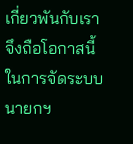เกี่ยวพันกับเรา จึงถือโอกาสนี้ในการจัดระบบ
นายกฯ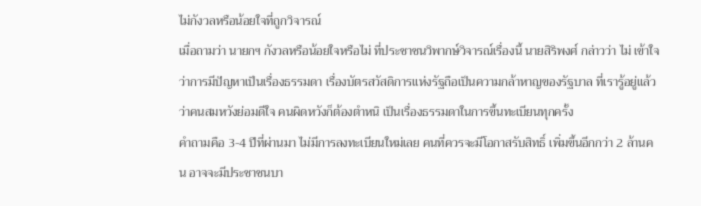ไม่กังวลหรือน้อยใจที่ถูกวิจารณ์
เมื่อถามว่า นายกฯ กังวลหรือน้อยใจหรือไม่ ที่ประชาชนวิพากษ์วิจารณ์เรื่องนี้ นายสิริพงศ์ กล่าวว่า ไม่ เข้าใจว่าการมีปัญหาเป็นเรื่องธรรมดา เรื่องบัตรสวัสดิการแห่งรัฐถือเป็นความกล้าหาญของรัฐบาล ที่เรารู้อยู่แล้วว่าคนสมหวังย่อมดีใจ คนผิดหวังก็ต้องตำหนิ เป็นเรื่องธรรมดาในการขึ้นทะเบียนทุกครั้ง
คำถามคือ 3-4 ปีที่ผ่านมา ไม่มีการลงทะเบียนใหม่เลย คนที่ควรจะมีโอกาสรับสิทธิ์ เพิ่มขึ้นอีกกว่า 2 ล้านคน อาจจะมีประชาชนบา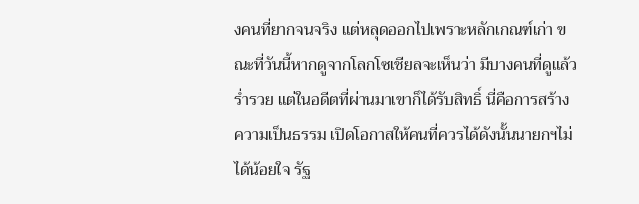งคนที่ยากจนจริง แต่หลุดออกไปเพราะหลักเกณฑ์เก่า ขณะที่วันนี้หากดูจากโลกโซเชียลจะเห็นว่า มีบางคนที่ดูแล้วร่ำรวย แต่ในอดีตที่ผ่านมาเขาก็ได้รับสิทธิ์ นี่คือการสร้างความเป็นธรรม เปิดโอกาสให้คนที่ควรได้ดังนั้นนายกฯไม่ได้น้อยใจ รัฐ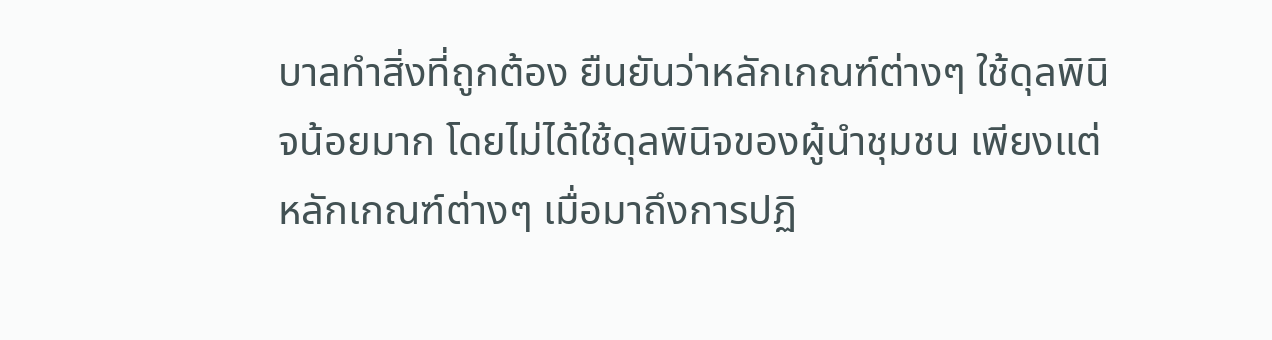บาลทำสิ่งที่ถูกต้อง ยืนยันว่าหลักเกณฑ์ต่างๆ ใช้ดุลพินิจน้อยมาก โดยไม่ได้ใช้ดุลพินิจของผู้นำชุมชน เพียงแต่หลักเกณฑ์ต่างๆ เมื่อมาถึงการปฏิ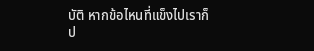บัติ หากข้อไหนที่แข็งไปเราก็ป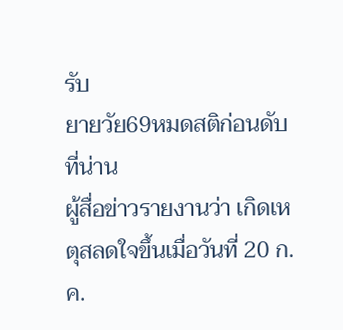รับ
ยายวัย69หมดสติก่อนดับที่น่าน
ผู้สื่อข่าวรายงานว่า เกิดเหตุสลดใจขึ้นเมื่อวันที่ 20 ก.ค.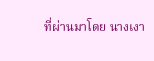ที่ผ่านมาโดย นางเงา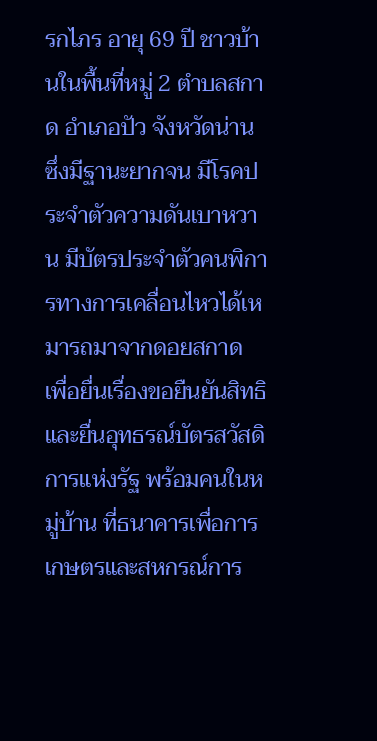รกไภร อายุ 69 ปี ชาวบ้านในพื้นที่หมู่ 2 ตำบลสกาด อำเภอปัว จังหวัดน่าน ซึ่งมีฐานะยากจน มีโรคประจำตัวความดันเบาหวาน มีบัตรประจำตัวคนพิการทางการเคลื่อนไหวได้เหมารถมาจากดอยสกาด เพื่อยื่นเรื่องขอยืนยันสิทธิและยื่นอุทธรณ์บัตรสวัสดิการแห่งรัฐ พร้อมคนในหมู่บ้าน ที่ธนาคารเพื่อการเกษตรและสหกรณ์การ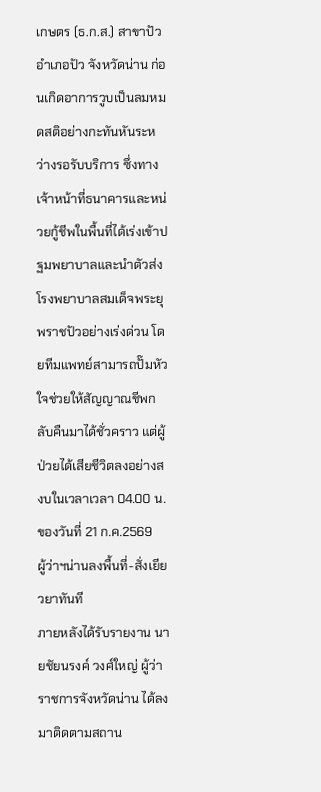เกษตร (ธ.ก.ส.) สาขาปัว อำเภอปัว จังหวัดน่าน ก่อนเกิดอาการวูบเป็นลมหมดสติอย่างกะทันหันระหว่างรอรับบริการ ซึ่งทางเจ้าหน้าที่ธนาคารและหน่วยกู้ชีพในพื้นที่ได้เร่งเข้าปฐมพยาบาลและนำตัวส่งโรงพยาบาลสมเด็จพระยุพราชปัวอย่างเร่งด่วน โดยทีมแพทย์สามารถปั๊มหัวใจช่วยให้สัญญาณชีพกลับคืนมาได้ชั่วคราว แต่ผู้ป่วยได้เสียชีวิตลงอย่างสงบในเวลาเวลา 04.00 น. ของวันที่ 21 ก.ค.2569
ผู้ว่าฯน่านลงพื้นที่-สั่งเยียวยาทันที
ภายหลังได้รับรายงาน นายชัยนรงค์ วงศ์ใหญ่ ผู้ว่าราชการจังหวัดน่าน ได้ลงมาติดตามสถาน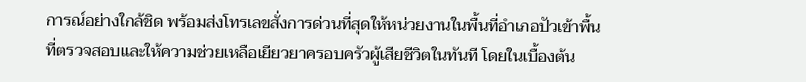การณ์อย่างใกล้ชิด พร้อมส่งโทรเลขสั่งการด่วนที่สุดให้หน่วยงานในพื้นที่อำเภอปัวเข้าพื้นที่ตรวจสอบและให้ความช่วยเหลือเยียวยาครอบครัวผู้เสียชีวิตในทันที โดยในเบื้องต้น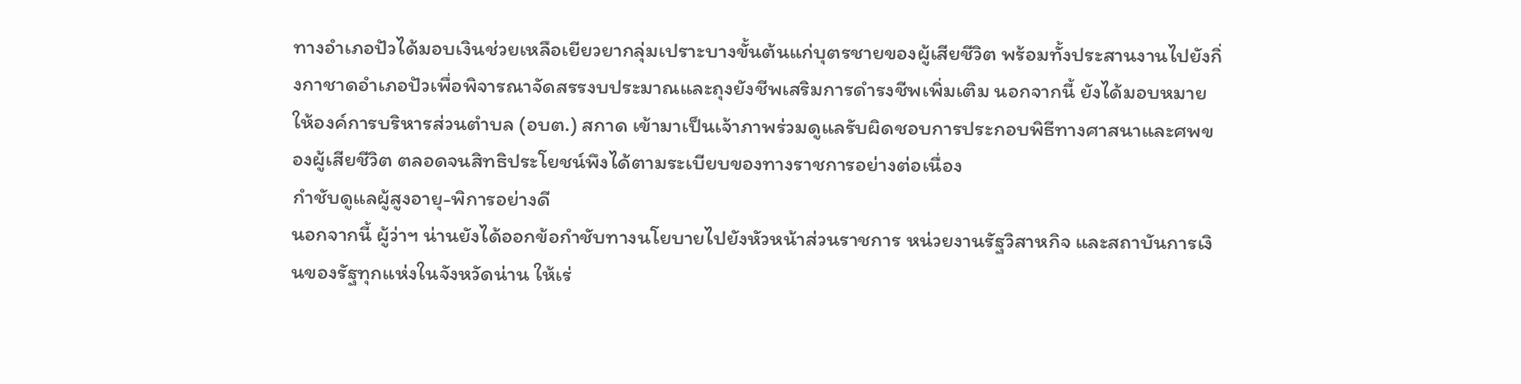ทางอำเภอปัวได้มอบเงินช่วยเหลือเยียวยากลุ่มเปราะบางขั้นต้นแก่บุตรชายของผู้เสียชีวิต พร้อมทั้งประสานงานไปยังกิ่งกาชาดอำเภอปัวเพื่อพิจารณาจัดสรรงบประมาณและถุงยังชีพเสริมการดำรงชีพเพิ่มเติม นอกจากนี้ ยังได้มอบหมายให้องค์การบริหารส่วนตำบล (อบต.) สกาด เข้ามาเป็นเจ้าภาพร่วมดูแลรับผิดชอบการประกอบพิธีทางศาสนาและศพของผู้เสียชีวิต ตลอดจนสิทธิประโยชน์พึงได้ตามระเบียบของทางราชการอย่างต่อเนื่อง
กำชับดูแลผู้สูงอายุ-พิการอย่างดี
นอกจากนี้ ผู้ว่าฯ น่านยังได้ออกข้อกำชับทางนโยบายไปยังหัวหน้าส่วนราชการ หน่วยงานรัฐวิสาหกิจ และสถาบันการเงินของรัฐทุกแห่งในจังหวัดน่าน ให้เร่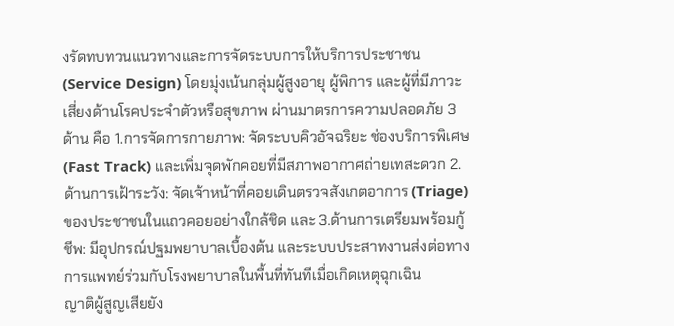งรัดทบทวนแนวทางและการจัดระบบการให้บริการประชาชน (Service Design) โดยมุ่งเน้นกลุ่มผู้สูงอายุ ผู้พิการ และผู้ที่มีภาวะเสี่ยงด้านโรคประจำตัวหรือสุขภาพ ผ่านมาตรการความปลอดภัย 3 ด้าน คือ 1.การจัดการกายภาพ: จัดระบบคิวอัจฉริยะ ช่องบริการพิเศษ (Fast Track) และเพิ่มจุดพักคอยที่มีสภาพอากาศถ่ายเทสะดวก 2.ด้านการเฝ้าระวัง: จัดเจ้าหน้าที่คอยเดินตรวจสังเกตอาการ (Triage) ของประชาชนในแถวคอยอย่างใกล้ชิด และ 3.ด้านการเตรียมพร้อมกู้ชีพ: มีอุปกรณ์ปฐมพยาบาลเบื้องต้น และระบบประสาทงานส่งต่อทางการแพทย์ร่วมกับโรงพยาบาลในพื้นที่ทันทีเมื่อเกิดเหตุฉุกเฉิน
ญาติผู้สูญเสียยัง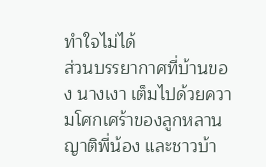ทำใจไม่ได้
ส่วนบรรยากาศที่บ้านของ นางเงา เต็มไปด้วยความโศกเศร้าของลูกหลาน ญาติพี่น้อง และชาวบ้า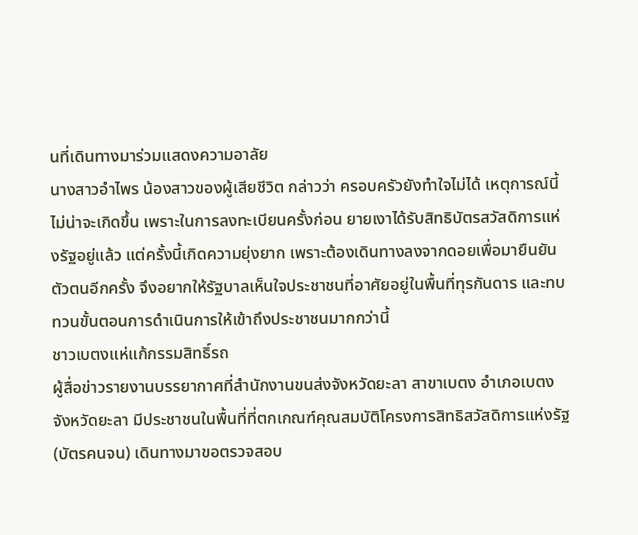นที่เดินทางมาร่วมแสดงความอาลัย
นางสาวอำไพร น้องสาวของผู้เสียชีวิต กล่าวว่า ครอบครัวยังทำใจไม่ได้ เหตุการณ์นี้ไม่น่าจะเกิดขึ้น เพราะในการลงทะเบียนครั้งก่อน ยายเงาได้รับสิทธิบัตรสวัสดิการแห่งรัฐอยู่แล้ว แต่ครั้งนี้เกิดความยุ่งยาก เพราะต้องเดินทางลงจากดอยเพื่อมายืนยันตัวตนอีกครั้ง จึงอยากให้รัฐบาลเห็นใจประชาชนที่อาศัยอยู่ในพื้นที่ทุรกันดาร และทบทวนขั้นตอนการดำเนินการให้เข้าถึงประชาชนมากกว่านี้
ชาวเบตงแห่แก้กรรมสิทธิ์รถ
ผู้สื่อข่าวรายงานบรรยากาศที่สำนักงานขนส่งจังหวัดยะลา สาขาเบตง อำเภอเบตง จังหวัดยะลา มีประชาชนในพื้นที่ที่ตกเกณฑ์คุณสมบัติโครงการสิทธิสวัสดิการแห่งรัฐ (บัตรคนจน) เดินทางมาขอตรวจสอบ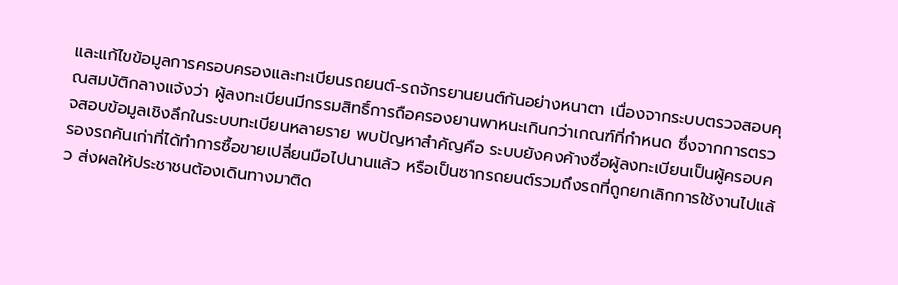และแก้ไขข้อมูลการครอบครองและทะเบียนรถยนต์-รถจักรยานยนต์กันอย่างหนาตา เนื่องจากระบบตรวจสอบคุณสมบัติกลางแจ้งว่า ผู้ลงทะเบียนมีกรรมสิทธิ์การถือครองยานพาหนะเกินกว่าเกณฑ์ที่กำหนด ซึ่งจากการตรวจสอบข้อมูลเชิงลึกในระบบทะเบียนหลายราย พบปัญหาสำคัญคือ ระบบยังคงค้างชื่อผู้ลงทะเบียนเป็นผู้ครอบครองรถคันเก่าที่ได้ทำการซื้อขายเปลี่ยนมือไปนานแล้ว หรือเป็นซากรถยนต์รวมถึงรถที่ถูกยกเลิกการใช้งานไปแล้ว ส่งผลให้ประชาชนต้องเดินทางมาติด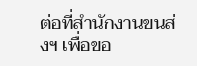ต่อที่สำนักงานขนส่งฯ เพื่อขอ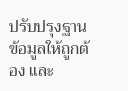ปรับปรุงฐานข้อมูลให้ถูกต้อง และ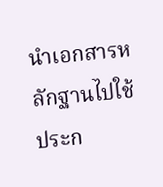นำเอกสารหลักฐานไปใช้ประก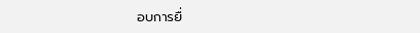อบการยื่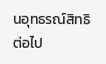นอุทธรณ์สิทธิต่อไป